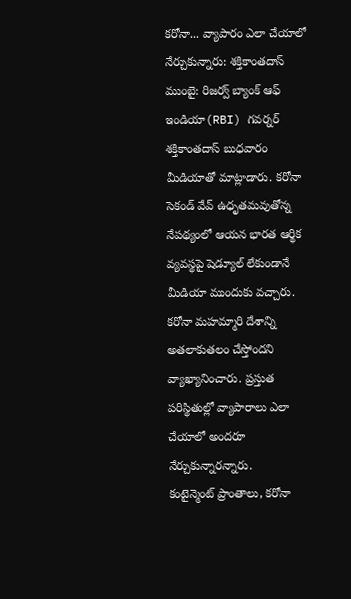కరోనా... వ్యాపారం ఎలా చేయాలో నేర్చుకున్నారు: శక్తికాంతదాస్
ముంబై: రిజర్వ్ బ్యాంక్ ఆఫ్ ఇండియా(RBI) గవర్నర్ శక్తికాంతదాస్ బుధవారం మీడియాతో మాట్లాడారు. కరోనా సెకండ్ వేవ్ ఉధృతమవుతోన్న నేపథ్యంలో ఆయన భారత ఆర్థిక వ్యవస్థపై షెడ్యూల్ లేకుండానే మీడియా ముందుకు వచ్చారు. కరోనా మహమ్మారి దేశాన్ని అతలాకుతలం చేస్తోందని వ్యాఖ్యానించారు. ప్రస్తుత పరిస్థితుల్లో వ్యాపారాలు ఎలా చేయాలో అందరూ నేర్చుకున్నారన్నారు.
కంటైన్మెంట్ ప్రాంతాలు, కరోనా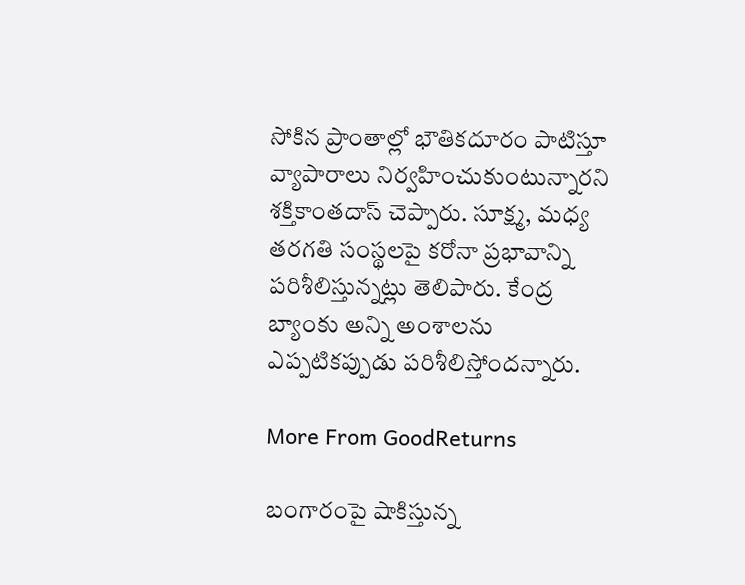సోకిన ప్రాంతాల్లో భౌతికదూరం పాటిస్తూ వ్యాపారాలు నిర్వహించుకుంటున్నారని శక్తికాంతదాస్ చెప్పారు. సూక్ష్మ, మధ్య తరగతి సంస్థలపై కరోనా ప్రభావాన్ని పరిశీలిస్తున్నట్లు తెలిపారు. కేంద్ర బ్యాంకు అన్ని అంశాలను ఎప్పటికప్పుడు పరిశీలిస్తోందన్నారు.

More From GoodReturns

బంగారంపై షాకిస్తున్న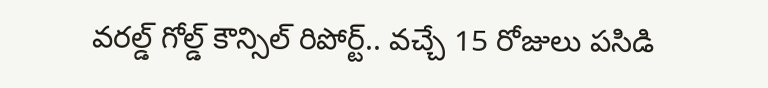వరల్డ్ గోల్డ్ కౌన్సిల్ రిపోర్ట్.. వచ్చే 15 రోజులు పసిడి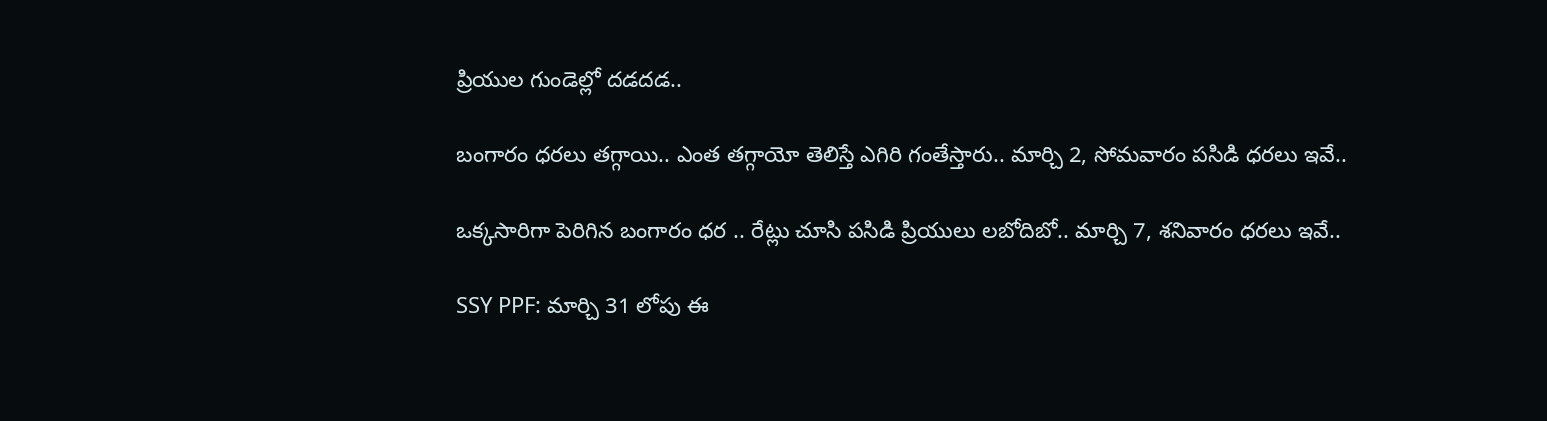ప్రియుల గుండెల్లో దడదడ..

బంగారం ధరలు తగ్గాయి.. ఎంత తగ్గాయో తెలిస్తే ఎగిరి గంతేస్తారు.. మార్చి 2, సోమవారం పసిడి ధరలు ఇవే..

ఒక్కసారిగా పెరిగిన బంగారం ధర .. రేట్లు చూసి పసిడి ప్రియులు లబోదిబో.. మార్చి 7, శనివారం ధరలు ఇవే..

SSY PPF: మార్చి 31 లోపు ఈ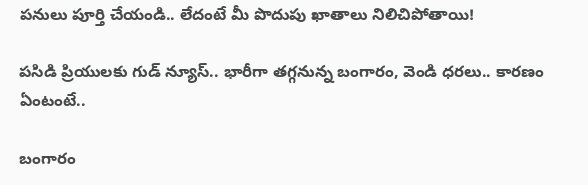పనులు పూర్తి చేయండి.. లేదంటే మీ పొదుపు ఖాతాలు నిలిచిపోతాయి!

పసిడి ప్రియులకు గుడ్ న్యూస్.. భారీగా తగ్గనున్న బంగారం, వెండి ధరలు.. కారణం ఏంటంటే..

బంగారం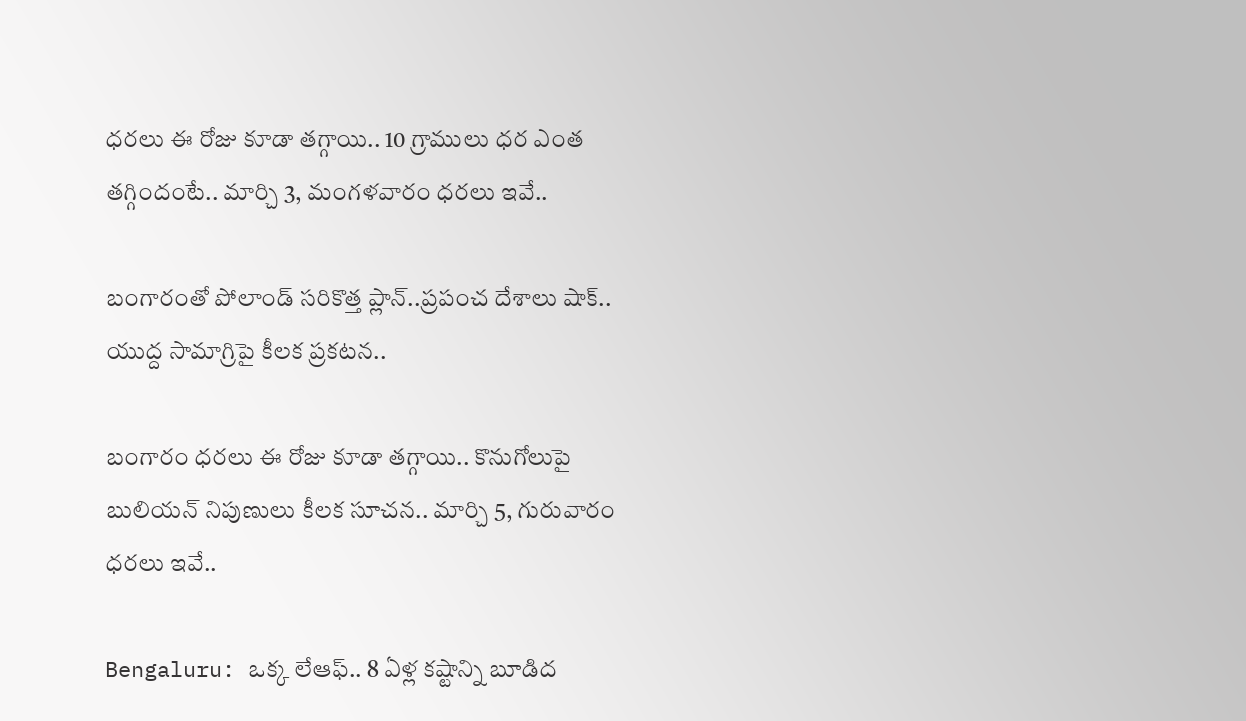ధరలు ఈ రోజు కూడా తగ్గాయి.. 10 గ్రాములు ధర ఎంత తగ్గిందంటే.. మార్చి 3, మంగళవారం ధరలు ఇవే..

బంగారంతో పోలాండ్ సరికొత్త ప్లాన్..ప్రపంచ దేశాలు షాక్.. యుద్ద సామాగ్రిపై కీలక ప్రకటన..

బంగారం ధరలు ఈ రోజు కూడా తగ్గాయి.. కొనుగోలుపై బులియన్ నిపుణులు కీలక సూచన.. మార్చి 5, గురువారం ధరలు ఇవే..

Bengaluru: ఒక్క లేఆఫ్.. 8 ఏళ్ల కష్టాన్ని బూడిద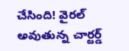చేసింది! వైరల్ అవుతున్న చార్టర్డ్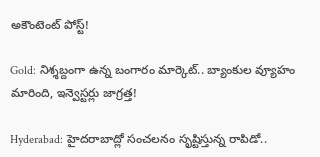అకౌంటెంట్ పోస్ట్!

Gold: నిశ్శబ్దంగా ఉన్న బంగారం మార్కెట్.. బ్యాంకుల వ్యూహం మారింది, ఇన్వెస్టర్లు జాగ్రత్త!

Hyderabad: హైదరాబాద్లో సంచలనం సృష్టిస్తున్న రాపిడో..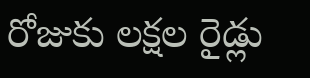రోజుకు లక్షల రైడ్లు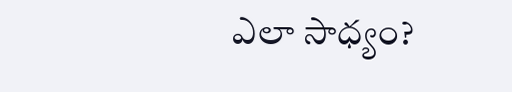ఎలా సాధ్యం?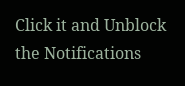Click it and Unblock the Notifications